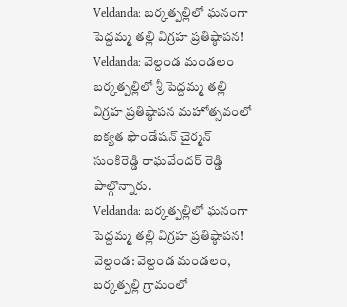Veldanda: బర్కత్పల్లిలో ఘనంగా పెద్దమ్మ తల్లి విగ్రహ ప్రతిష్ఠాపన!
Veldanda: వెల్దండ మండలం బర్కత్పల్లిలో శ్రీ పెద్దమ్మ తల్లి విగ్రహ ప్రతిష్ఠాపన మహోత్సవంలో ఐక్యత ఫౌండేషన్ చైర్మన్ సుంకిరెడ్డి రాఘవేందర్ రెడ్డి పాల్గొన్నారు.
Veldanda: బర్కత్పల్లిలో ఘనంగా పెద్దమ్మ తల్లి విగ్రహ ప్రతిష్ఠాపన!
వెల్దండ: వెల్దండ మండలం, బర్కత్పల్లి గ్రామంలో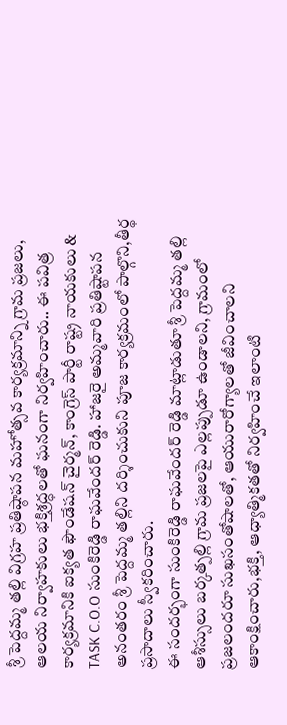శ్రీ పెద్దమ్మ తల్లి విగ్రహ ప్రతిష్ఠాపన మహోత్సవ కార్యక్రమాన్ని గ్రామ ప్రజలు, ఆలయ నిర్వాహకులు భక్తిశ్రద్ధలతో ఘనంగా నిర్వహించారు.. ఈ పవిత్ర కార్యక్రమానికి ఐక్యత ఫౌండేషన్ చైర్మన్, కాంగ్రెస్ పార్టీ రాష్ట్ర నాయకులు & TASK C.O.O సుంకిరెడ్డి రాఘవేందర్ రెడ్డి. హాజరై అమ్మవారి ప్రతిష్టాపన అనంతరం శ్రీ పెద్దమ్మ తల్లిని దర్శించుకుని పూజ కార్యక్రమంలో పాల్గొని,తీర్థ ప్రసాదాలు స్వీకరించారు.
ఈ సందర్భంగా సుంకిరెడ్డి రాఘవేందర్ రెడ్డి మాట్లాడుతూ శ్రీ పెద్దమ్మ తల్లి ఆశీస్సులు బర్కత్పల్లి గ్రామ ప్రజలపై ఎల్లప్పుడూ ఉండాలని, గ్రామంలో ప్రజలందరూ సుఖసంతోషాలతో, ఆయురారోగ్యాలతో జీవించాలని ఆకాంక్షించారు,భక్తి, ఆధ్యాత్మికతతో నిర్వహించే ఇలాంటి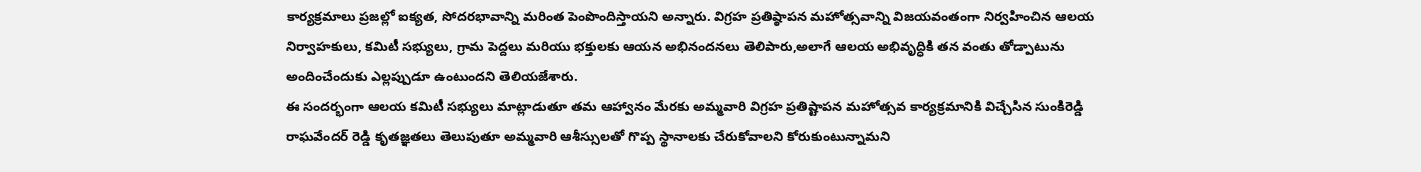కార్యక్రమాలు ప్రజల్లో ఐక్యత, సోదరభావాన్ని మరింత పెంపొందిస్తాయని అన్నారు. విగ్రహ ప్రతిష్ఠాపన మహోత్సవాన్ని విజయవంతంగా నిర్వహించిన ఆలయ నిర్వాహకులు, కమిటీ సభ్యులు, గ్రామ పెద్దలు మరియు భక్తులకు ఆయన అభినందనలు తెలిపారు,అలాగే ఆలయ అభివృద్ధికి తన వంతు తోడ్పాటును అందించేందుకు ఎల్లప్పుడూ ఉంటుందని తెలియజేశారు.
ఈ సందర్భంగా ఆలయ కమిటీ సభ్యులు మాట్లాడుతూ తమ ఆహ్వానం మేరకు అమ్మవారి విగ్రహ ప్రతిష్టాపన మహోత్సవ కార్యక్రమానికి విచ్చేసిన సుంకిరెడ్డి రాఘవేందర్ రెడ్డి కృతజ్ఞతలు తెలుపుతూ అమ్మవారి ఆశీస్సులతో గొప్ప స్థానాలకు చేరుకోవాలని కోరుకుంటున్నామని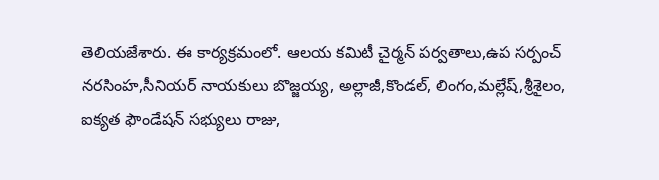తెలియజేశారు. ఈ కార్యక్రమంలో. ఆలయ కమిటీ చైర్మన్ పర్వతాలు,ఉప సర్పంచ్ నరసింహ,సీనియర్ నాయకులు బొజ్జయ్య, అల్లాజీ,కొండల్, లింగం,మల్లేష్,శ్రీశైలం, ఐక్యత ఫౌండేషన్ సభ్యులు రాజు,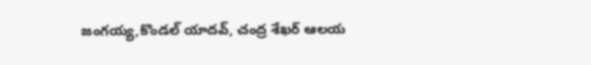జంగయ్య,కొండల్ యాదవ్, చంద్ర శేఖర్ ఆలయ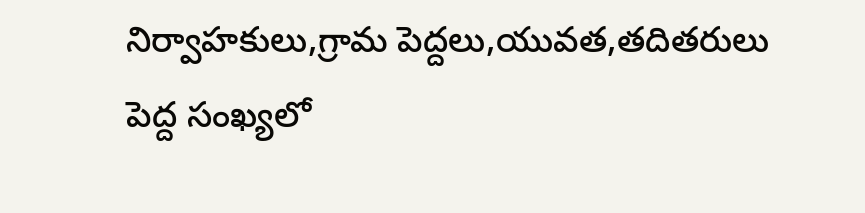నిర్వాహకులు,గ్రామ పెద్దలు,యువత,తదితరులు పెద్ద సంఖ్యలో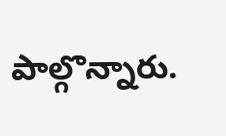పాల్గొన్నారు.